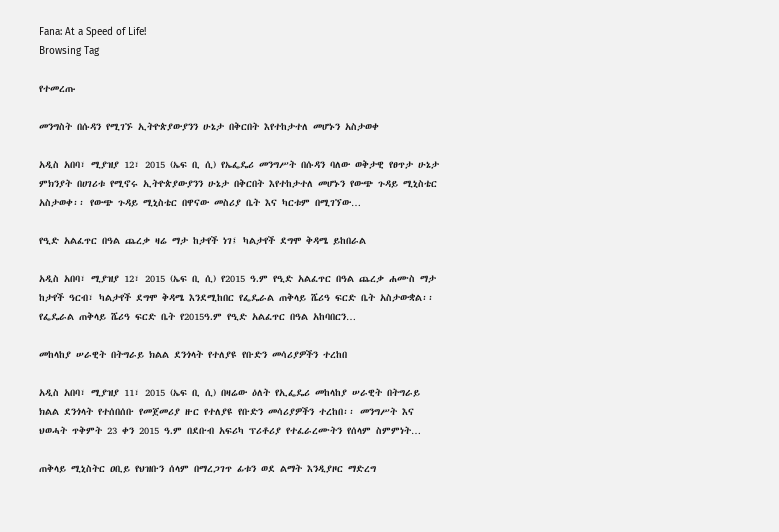Fana: At a Speed of Life!
Browsing Tag

የተመረጡ

መንግስት በሱዳን የሚገኙ ኢትዮጵያውያንን ሁኔታ በቅርበት እየተከታተለ መሆኑን አስታወቀ

አዲስ አበባ፣ ሚያዝያ 12፣ 2015 (ኤፍ ቢ ሲ) የኤፌዴሪ መንግሥት በሱዳን ባለው ወቅታዊ የፀጥታ ሁኔታ ምክንያት በሀገሪቱ የሚኖሩ ኢትዮጵያውያንን ሁኔታ በቅርበት እየተከታተለ መሆኑን የውጭ ጉዳይ ሚኒስቴር አስታወቀ፡፡ የውጭ ጉዳይ ሚኒስቴር በዋናው መስሪያ ቤት እና ካርቱም በሚገኘው…

የዒድ አልፈጥር በዓል ጨረቃ ዛሬ ማታ ከታየች ነገ፤ ካልታየች ደግሞ ቅዳሜ ይከበራል

አዲስ አበባ፣ ሚያዝያ 12፣ 2015 (ኤፍ ቢ ሲ) የ2015 ዓ.ም የዒድ አልፈጥር በዓል ጨረቃ ሐሙስ ማታ ከታየች ዓርብ፣ ካልታየች ደግሞ ቅዳሜ እንደሚከበር የፌዴራል ጠቅላይ ሼሪዓ ፍርድ ቤት አስታውቋል፡፡ የፌዴራል ጠቅላይ ሼሪዓ ፍርድ ቤት የ2015ዓ.ም የዒድ አልፈጥር በዓል አከባበርን…

መከላከያ ሠራዊት በትግራይ ክልል ደንጎላት የተለያዩ የቡድን መሳሪያዎችን ተረከበ

አዲስ አበባ፣ ሚያዝያ 11፣ 2015 (ኤፍ ቢ ሲ) በዛሬው ዕለት የኢፌዴሪ መከላከያ ሠራዊት በትግራይ ክልል ደንጎላት የተሰበሰቡ የመጀመሪያ ዙር የተለያዩ የቡድን መሳሪያዎችን ተረከበ፡፡ መንግሥት እና ህወሓት ጥቅምት 23 ቀን 2015 ዓ.ም በደቡብ አፍሪካ ፕሪቶሪያ የተፈራረሙትን የሰላም ስምምነት…

ጠቅላይ ሚኒስትር ዐቢይ የህዝቡን ሰላም በማረጋገጥ ፊቱን ወደ ልማት እንዲያዞር ማድረግ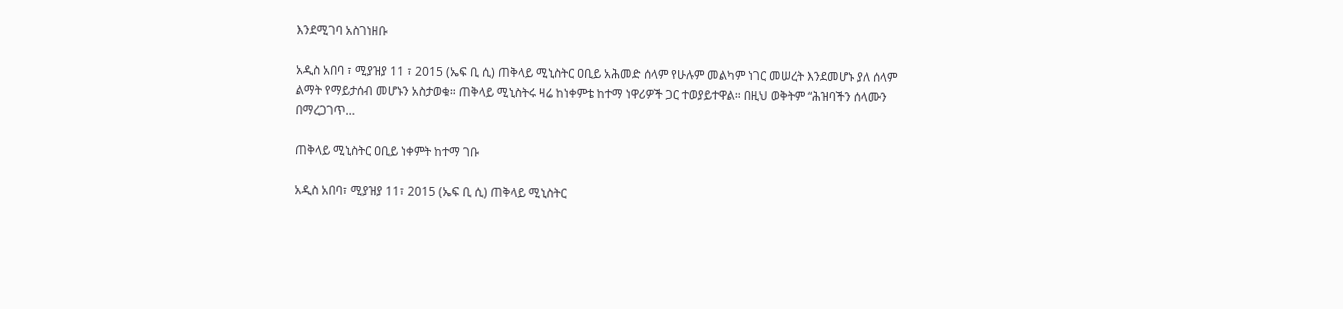እንደሚገባ አስገነዘቡ

አዲስ አበባ ፣ ሚያዝያ 11 ፣ 2015 (ኤፍ ቢ ሲ) ጠቅላይ ሚኒስትር ዐቢይ አሕመድ ሰላም የሁሉም መልካም ነገር መሠረት እንደመሆኑ ያለ ሰላም ልማት የማይታሰብ መሆኑን አስታወቁ። ጠቅላይ ሚኒስትሩ ዛሬ ከነቀምቴ ከተማ ነዋሪዎች ጋር ተወያይተዋል። በዚህ ወቅትም “ሕዝባችን ሰላሙን በማረጋገጥ…

ጠቅላይ ሚኒስትር ዐቢይ ነቀምት ከተማ ገቡ

አዲስ አበባ፣ ሚያዝያ 11፣ 2015 (ኤፍ ቢ ሲ) ጠቅላይ ሚኒስትር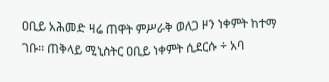ዐቢይ አሕመድ ዛሬ ጠዋት ምሥራቅ ወለጋ ዞን ነቀምት ከተማ ገቡ፡፡ ጠቅላይ ሚኒስትር ዐቢይ ነቀምት ሲደርሱ ÷ አባ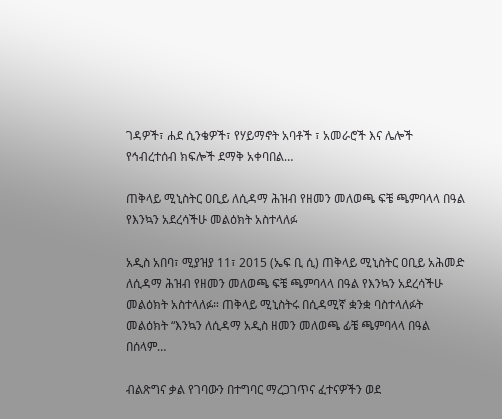ገዳዎች፣ ሐደ ሲንቄዎች፣ የሃይማኖት አባቶች ፣ አመራሮች እና ሌሎች የኅብረተሰብ ክፍሎች ደማቅ አቀባበል…

ጠቅላይ ሚኒስትር ዐቢይ ለሲዳማ ሕዝብ የዘመን መለወጫ ፍቼ ጫምባላላ በዓል የእንኳን አደረሳችሁ መልዕክት አስተላለፉ

አዲስ አበባ፣ ሚያዝያ 11፣ 2015 (ኤፍ ቢ ሲ) ጠቅላይ ሚኒስትር ዐቢይ አሕመድ ለሲዳማ ሕዝብ የዘመን መለወጫ ፍቼ ጫምባላላ በዓል የእንኳን አደረሳችሁ መልዕክት አስተላለፉ። ጠቅላይ ሚኒስትሩ በሲዳሚኛ ቋንቋ ባስተላለፉት መልዕክት “እንኳን ለሲዳማ አዲስ ዘመን መለወጫ ፊቼ ጫምባላላ በዓል በሰላም…

ብልጽግና ቃል የገባውን በተግባር ማረጋገጥና ፈተናዎችን ወደ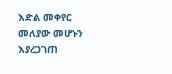እድል መቀየር መለያው መሆኑን እያረጋገጠ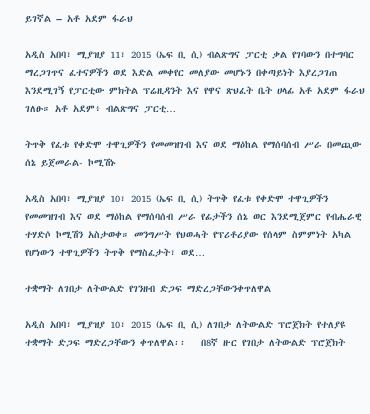ይገኛል – አቶ አደም ፋራህ

አዲስ አበባ፣ ሚያዝያ 11፣ 2015 (ኤፍ ቢ ሲ) ብልጽግና ፓርቲ ቃል የገባውን በተግባር ማረጋገጥና ፈተናዎችን ወደ እድል መቀየር መለያው መሆኑን በቀጣይነት እያረጋገጠ እንደሚገኝ የፓርቲው ምክትል ፕሬዚዳንት እና የዋና ጽህፈት ቤት ሀላፊ አቶ አደም ፋራህ ገለፁ። አቶ አደም፥ ብልጽግና ፓርቲ…

ትጥቅ የፈቱ የቀድሞ ተዋጊዎችን የመመዝገብ እና ወደ ማዕከል የማሰባሰብ ሥራ በመጪው ሰኔ ይጀመራል- ኮሚሽኑ

አዲስ አበባ፣ ሚያዝያ 10፣ 2015 (ኤፍ ቢ ሲ) ትጥቅ የፈቱ የቀድሞ ተዋጊዎችን የመመዝገብ እና ወደ ማዕከል የማሰባሰብ ሥራ የፊታችን ሰኔ ወር እንደሚጀምር የብሔራዊ ተሃድሶ ኮሚሽን አስታወቀ። መንግሥት የህወሓት የፕሪቶሪያው የሰላም ስምምነት አካል የሆነውን ተዋጊዎችን ትጥቅ የማስፈታት፣ ወደ…

ተቋማት ለገበታ ለትውልድ የገንዘብ ድጋፍ ማድረጋቸውንቀጥለዋል

አዲስ አበባ፣ ሚያዝያ 10፣ 2015 (ኤፍ ቢ ሲ) ለገበታ ለትውልድ ፕሮጀክት የተለያዩ ተቋማት ድጋፍ ማድረጋቸውን ቀጥለዋል፡፡   በ8ኛ ዙር የገበታ ለትውልድ ፕሮጀክት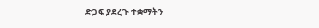ድጋፍ ያደረጉ ተቋማትን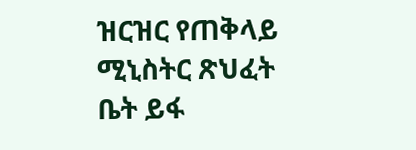ዝርዝር የጠቅላይ ሚኒስትር ጽህፈት ቤት ይፋ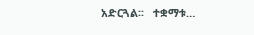አድርጓል፡፡   ተቋማቱ…